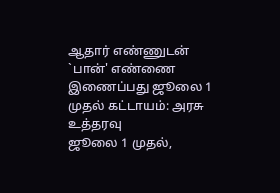ஆதார் எண்ணுடன் `பான்' எண்ணை இணைப்பது ஜூலை 1 முதல் கட்டாயம்: அரசு உத்தரவு
ஜூலை 1 முதல்,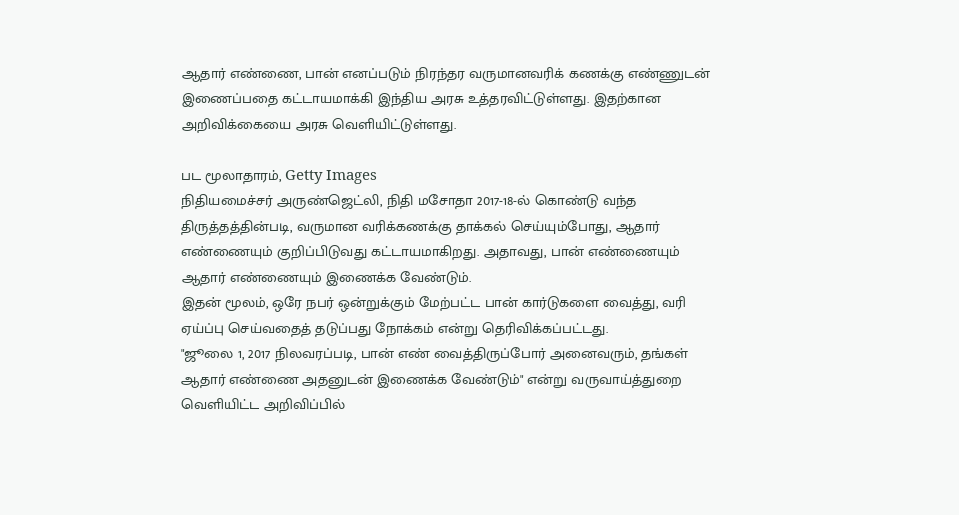ஆதார் எண்ணை, பான் எனப்படும் நிரந்தர வருமானவரிக் கணக்கு எண்ணுடன் இணைப்பதை கட்டாயமாக்கி இந்திய அரசு உத்தரவிட்டுள்ளது. இதற்கான அறிவிக்கையை அரசு வெளியிட்டுள்ளது.

பட மூலாதாரம், Getty Images
நிதியமைச்சர் அருண்ஜெட்லி, நிதி மசோதா 2017-18-ல் கொண்டு வந்த திருத்தத்தின்படி, வருமான வரிக்கணக்கு தாக்கல் செய்யும்போது, ஆதார் எண்ணையும் குறிப்பிடுவது கட்டாயமாகிறது. அதாவது, பான் எண்ணையும் ஆதார் எண்ணையும் இணைக்க வேண்டும்.
இதன் மூலம், ஒரே நபர் ஒன்றுக்கும் மேற்பட்ட பான் கார்டுகளை வைத்து, வரி ஏய்ப்பு செய்வதைத் தடுப்பது நோக்கம் என்று தெரிவிக்கப்பட்டது.
"ஜூலை 1, 2017 நிலவரப்படி, பான் எண் வைத்திருப்போர் அனைவரும், தங்கள் ஆதார் எண்ணை அதனுடன் இணைக்க வேண்டும்" என்று வருவாய்த்துறை வெளியிட்ட அறிவிப்பில்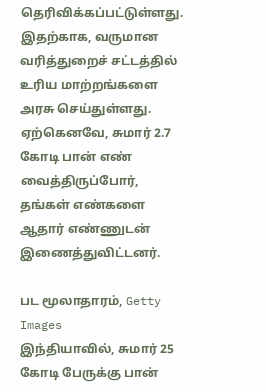தெரிவிக்கப்பட்டுள்ளது.
இதற்காக, வருமான வரித்துறைச் சட்டத்தில் உரிய மாற்றங்களை அரசு செய்துள்ளது.
ஏற்கெனவே, சுமார் 2.7 கோடி பான் எண் வைத்திருப்போர், தங்கள் எண்களை ஆதார் எண்ணுடன் இணைத்துவிட்டனர்.

பட மூலாதாரம், Getty Images
இந்தியாவில், சுமார் 25 கோடி பேருக்கு பான்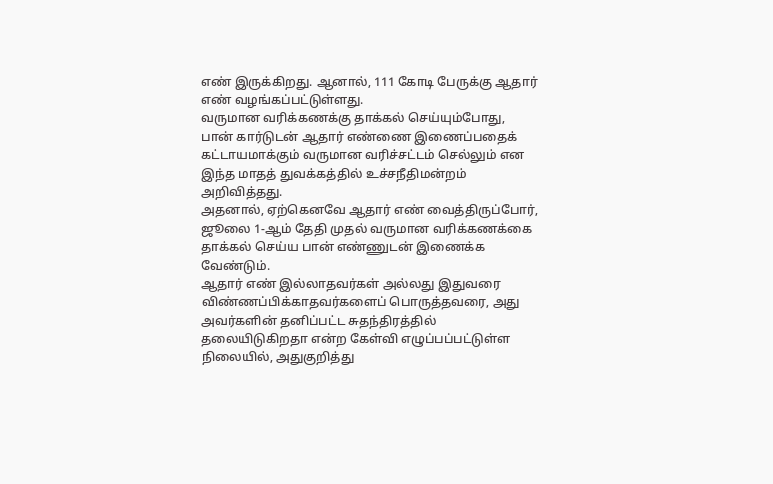எண் இருக்கிறது. ஆனால், 111 கோடி பேருக்கு ஆதார் எண் வழங்கப்பட்டுள்ளது.
வருமான வரிக்கணக்கு தாக்கல் செய்யும்போது, பான் கார்டுடன் ஆதார் எண்ணை இணைப்பதைக் கட்டாயமாக்கும் வருமான வரிச்சட்டம் செல்லும் என இந்த மாதத் துவக்கத்தில் உச்சநீதிமன்றம் அறிவித்தது.
அதனால், ஏற்கெனவே ஆதார் எண் வைத்திருப்போர், ஜூலை 1-ஆம் தேதி முதல் வருமான வரிக்கணக்கை தாக்கல் செய்ய பான் எண்ணுடன் இணைக்க வேண்டும்.
ஆதார் எண் இல்லாதவர்கள் அல்லது இதுவரை விண்ணப்பிக்காதவர்களைப் பொருத்தவரை, அது அவர்களின் தனிப்பட்ட சுதந்திரத்தில் தலையிடுகிறதா என்ற கேள்வி எழுப்பப்பட்டுள்ள நிலையில், அதுகுறித்து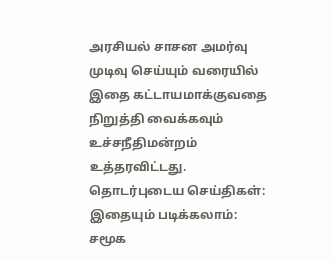அரசியல் சாசன அமர்வு முடிவு செய்யும் வரையில் இதை கட்டாயமாக்குவதை நிறுத்தி வைக்கவும் உச்சநீதிமன்றம் உத்தரவிட்டது.
தொடர்புடைய செய்திகள்:
இதையும் படிக்கலாம்:
சமூக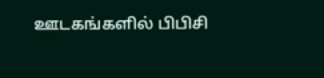ஊடகங்களில் பிபிசி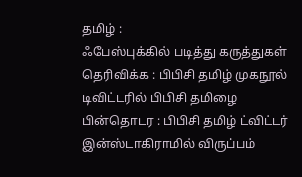தமிழ் :
ஃபேஸ்புக்கில் படித்து கருத்துகள் தெரிவிக்க : பிபிசி தமிழ் முகநூல்
டிவிட்டரில் பிபிசி தமிழை பின்தொடர : பிபிசி தமிழ் ட்விட்டர்
இன்ஸ்டாகிராமில் விருப்பம்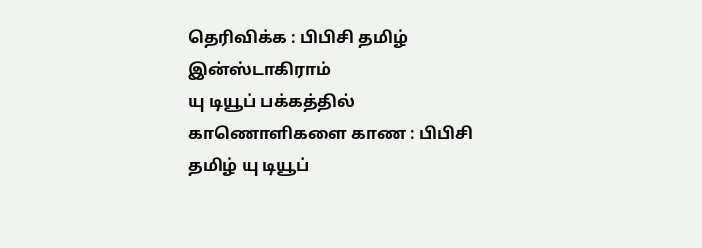தெரிவிக்க : பிபிசி தமிழ் இன்ஸ்டாகிராம்
யு டியூப் பக்கத்தில் காணொளிகளை காண : பிபிசி தமிழ் யு டியூப்